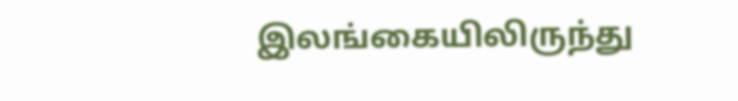இலங்கையிலிருந்து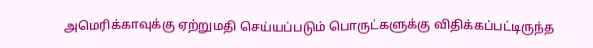அமெரிக்காவுக்கு ஏற்றுமதி செய்யப்படும் பொருட்களுக்கு விதிக்கப்பட்டிருந்த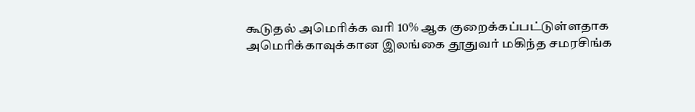கூடுதல் அமெரிக்க வரி 10% ஆக குறைக்கப்பட்டுள்ளதாக அமெரிக்காவுக்கான இலங்கை தூதுவர் மகிந்த சமரசிங்க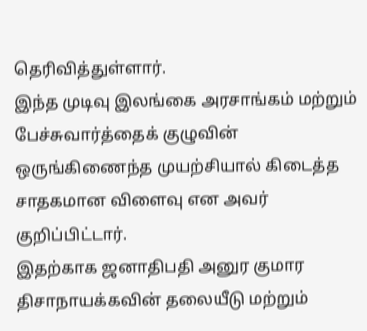தெரிவித்துள்ளார்.
இந்த முடிவு இலங்கை அரசாங்கம் மற்றும் பேச்சுவார்த்தைக் குழுவின் ஒருங்கிணைந்த முயற்சியால் கிடைத்த சாதகமான விளைவு என அவர் குறிப்பிட்டார்.
இதற்காக ஜனாதிபதி அனுர குமார திசாநாயக்கவின் தலையீடு மற்றும்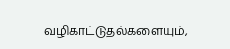வழிகாட்டுதல்களையும்,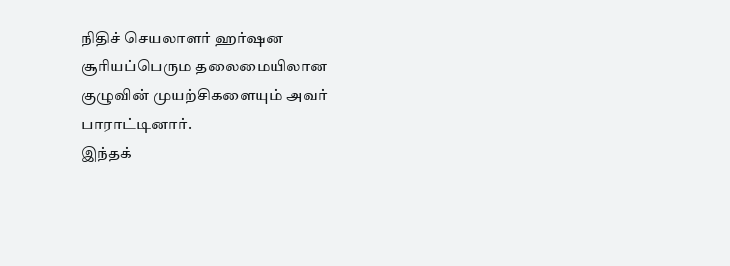நிதிச் செயலாளர் ஹர்ஷன சூரியப்பெரும தலைமையிலான குழுவின் முயற்சிகளையும் அவர் பாராட்டினார்.
இந்தக்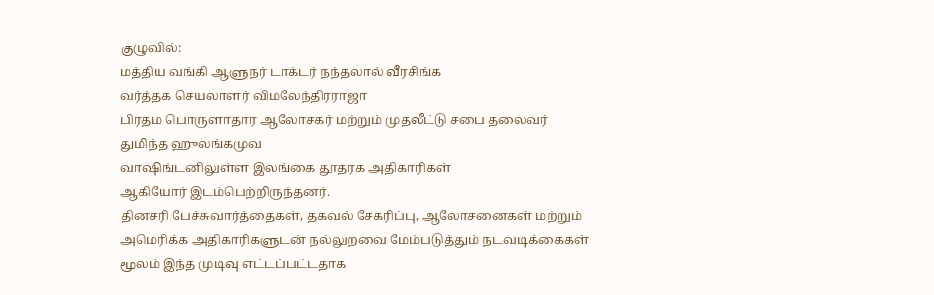குழுவில்:
மத்திய வங்கி ஆளுநர் டாக்டர் நந்தலால் வீரசிங்க
வர்த்தக செயலாளர் விமலேந்திரராஜா
பிரதம பொருளாதார ஆலோசகர் மற்றும் முதலீட்டு சபை தலைவர் துமிந்த ஹுலங்கமுவ
வாஷிங்டனிலுள்ள இலங்கை தூதரக அதிகாரிகள்
ஆகியோர் இடம்பெற்றிருந்தனர்.
தினசரி பேச்சுவார்த்தைகள், தகவல் சேகரிப்பு, ஆலோசனைகள் மற்றும் அமெரிக்க அதிகாரிகளுடன் நல்லுறவை மேம்படுத்தும் நடவடிக்கைகள் மூலம் இந்த முடிவு எட்டப்பட்டதாக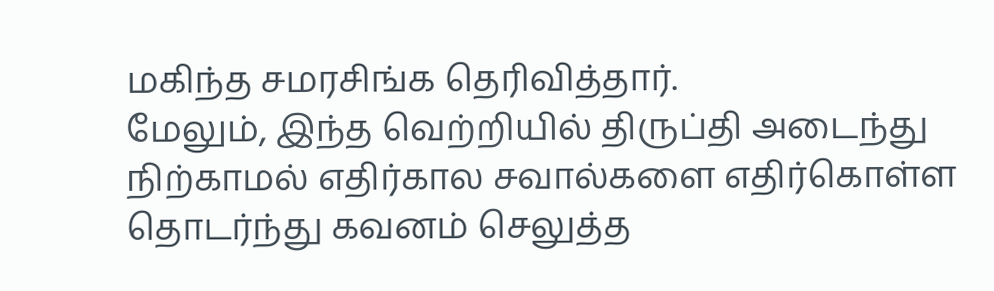மகிந்த சமரசிங்க தெரிவித்தார்.
மேலும், இந்த வெற்றியில் திருப்தி அடைந்து நிற்காமல் எதிர்கால சவால்களை எதிர்கொள்ள தொடர்ந்து கவனம் செலுத்த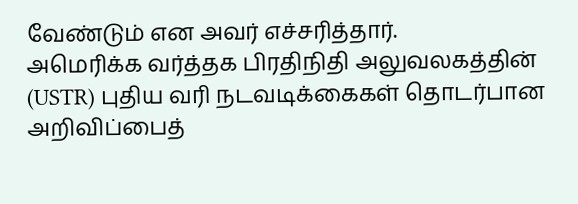வேண்டும் என அவர் எச்சரித்தார்.
அமெரிக்க வர்த்தக பிரதிநிதி அலுவலகத்தின் (USTR) புதிய வரி நடவடிக்கைகள் தொடர்பான அறிவிப்பைத்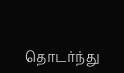தொடர்ந்து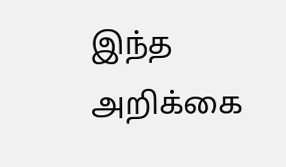இந்த அறிக்கை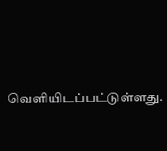வெளியிடப்பட்டுள்ளது.